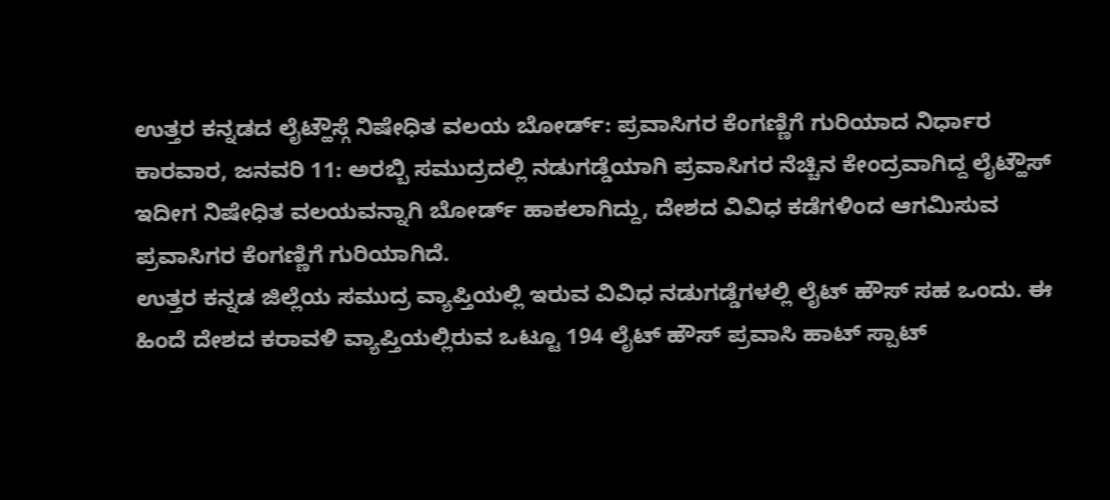ಉತ್ತರ ಕನ್ನಡದ ಲೈಟ್ಹೌಸ್ಗೆ ನಿಷೇಧಿತ ವಲಯ ಬೋರ್ಡ್: ಪ್ರವಾಸಿಗರ ಕೆಂಗಣ್ಣಿಗೆ ಗುರಿಯಾದ ನಿರ್ಧಾರ
ಕಾರವಾರ, ಜನವರಿ 11: ಅರಬ್ಬಿ ಸಮುದ್ರದಲ್ಲಿ ನಡುಗಡ್ಡೆಯಾಗಿ ಪ್ರವಾಸಿಗರ ನೆಚ್ಚಿನ ಕೇಂದ್ರವಾಗಿದ್ದ ಲೈಟ್ಹೌಸ್ ಇದೀಗ ನಿಷೇಧಿತ ವಲಯವನ್ನಾಗಿ ಬೋರ್ಡ್ ಹಾಕಲಾಗಿದ್ದು, ದೇಶದ ವಿವಿಧ ಕಡೆಗಳಿಂದ ಆಗಮಿಸುವ ಪ್ರವಾಸಿಗರ ಕೆಂಗಣ್ಣಿಗೆ ಗುರಿಯಾಗಿದೆ.
ಉತ್ತರ ಕನ್ನಡ ಜಿಲ್ಲೆಯ ಸಮುದ್ರ ವ್ಯಾಪ್ತಿಯಲ್ಲಿ ಇರುವ ವಿವಿಧ ನಡುಗಡ್ಡೆಗಳಲ್ಲಿ ಲೈಟ್ ಹೌಸ್ ಸಹ ಒಂದು. ಈ ಹಿಂದೆ ದೇಶದ ಕರಾವಳಿ ವ್ಯಾಪ್ತಿಯಲ್ಲಿರುವ ಒಟ್ಟೂ 194 ಲೈಟ್ ಹೌಸ್ ಪ್ರವಾಸಿ ಹಾಟ್ ಸ್ಪಾಟ್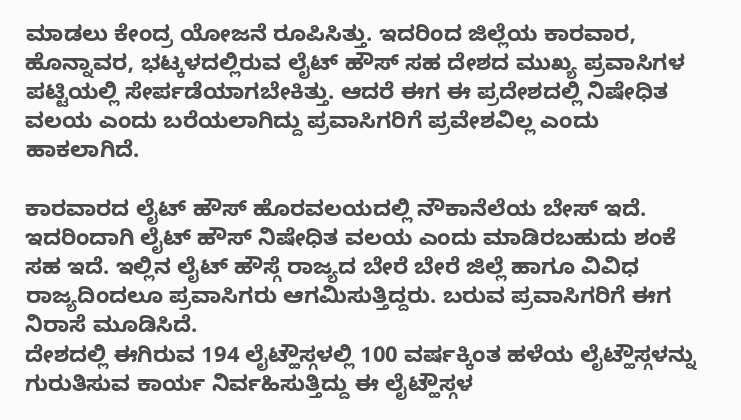ಮಾಡಲು ಕೇಂದ್ರ ಯೋಜನೆ ರೂಪಿಸಿತ್ತು. ಇದರಿಂದ ಜಿಲ್ಲೆಯ ಕಾರವಾರ, ಹೊನ್ನಾವರ, ಭಟ್ಕಳದಲ್ಲಿರುವ ಲೈಟ್ ಹೌಸ್ ಸಹ ದೇಶದ ಮುಖ್ಯ ಪ್ರವಾಸಿಗಳ ಪಟ್ಟಿಯಲ್ಲಿ ಸೇರ್ಪಡೆಯಾಗಬೇಕಿತ್ತು. ಆದರೆ ಈಗ ಈ ಪ್ರದೇಶದಲ್ಲಿ ನಿಷೇಧಿತ ವಲಯ ಎಂದು ಬರೆಯಲಾಗಿದ್ದು ಪ್ರವಾಸಿಗರಿಗೆ ಪ್ರವೇಶವಿಲ್ಲ ಎಂದು ಹಾಕಲಾಗಿದೆ.

ಕಾರವಾರದ ಲೈಟ್ ಹೌಸ್ ಹೊರವಲಯದಲ್ಲಿ ನೌಕಾನೆಲೆಯ ಬೇಸ್ ಇದೆ. ಇದರಿಂದಾಗಿ ಲೈಟ್ ಹೌಸ್ ನಿಷೇಧಿತ ವಲಯ ಎಂದು ಮಾಡಿರಬಹುದು ಶಂಕೆ ಸಹ ಇದೆ. ಇಲ್ಲಿನ ಲೈಟ್ ಹೌಸ್ಗೆ ರಾಜ್ಯದ ಬೇರೆ ಬೇರೆ ಜಿಲ್ಲೆ ಹಾಗೂ ವಿವಿಧ ರಾಜ್ಯದಿಂದಲೂ ಪ್ರವಾಸಿಗರು ಆಗಮಿಸುತ್ತಿದ್ದರು. ಬರುವ ಪ್ರವಾಸಿಗರಿಗೆ ಈಗ ನಿರಾಸೆ ಮೂಡಿಸಿದೆ.
ದೇಶದಲ್ಲಿ ಈಗಿರುವ 194 ಲೈಟ್ಹೌಸ್ಗಳಲ್ಲಿ 100 ವರ್ಷಕ್ಕಿಂತ ಹಳೆಯ ಲೈಟ್ಹೌಸ್ಗಳನ್ನು ಗುರುತಿಸುವ ಕಾರ್ಯ ನಿರ್ವಹಿಸುತ್ತಿದ್ದು ಈ ಲೈಟ್ಹೌಸ್ಗಳ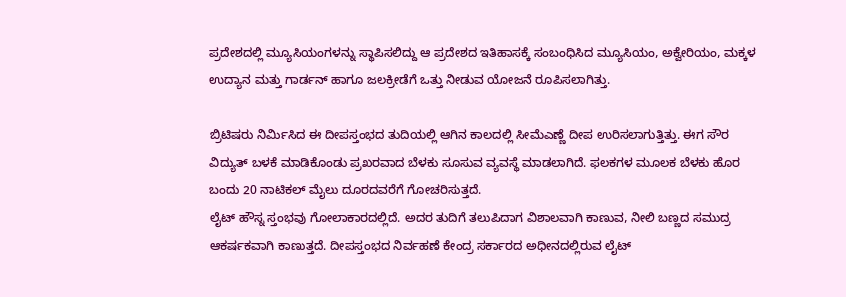ಪ್ರದೇಶದಲ್ಲಿ ಮ್ಯೂಸಿಯಂಗಳನ್ನು ಸ್ಥಾಪಿಸಲಿದ್ದು ಆ ಪ್ರದೇಶದ ಇತಿಹಾಸಕ್ಕೆ ಸಂಬಂಧಿಸಿದ ಮ್ಯೂಸಿಯಂ, ಅಕ್ವೇರಿಯಂ, ಮಕ್ಕಳ ಉದ್ಯಾನ ಮತ್ತು ಗಾರ್ಡನ್ ಹಾಗೂ ಜಲಕ್ರೀಡೆಗೆ ಒತ್ತು ನೀಡುವ ಯೋಜನೆ ರೂಪಿಸಲಾಗಿತ್ತು.

ಬ್ರಿಟಿಷರು ನಿರ್ಮಿಸಿದ ಈ ದೀಪಸ್ತಂಭದ ತುದಿಯಲ್ಲಿ ಆಗಿನ ಕಾಲದಲ್ಲಿ ಸೀಮೆಎಣ್ಣೆ ದೀಪ ಉರಿಸಲಾಗುತ್ತಿತ್ತು. ಈಗ ಸೌರ ವಿದ್ಯುತ್ ಬಳಕೆ ಮಾಡಿಕೊಂಡು ಪ್ರಖರವಾದ ಬೆಳಕು ಸೂಸುವ ವ್ಯವಸ್ಥೆ ಮಾಡಲಾಗಿದೆ. ಫಲಕಗಳ ಮೂಲಕ ಬೆಳಕು ಹೊರ ಬಂದು 20 ನಾಟಿಕಲ್ ಮೈಲು ದೂರದವರೆಗೆ ಗೋಚರಿಸುತ್ತದೆ.
ಲೈಟ್ ಹೌಸ್ನ ಸ್ತಂಭವು ಗೋಲಾಕಾರದಲ್ಲಿದೆ. ಅದರ ತುದಿಗೆ ತಲುಪಿದಾಗ ವಿಶಾಲವಾಗಿ ಕಾಣುವ, ನೀಲಿ ಬಣ್ಣದ ಸಮುದ್ರ ಆಕರ್ಷಕವಾಗಿ ಕಾಣುತ್ತದೆ. ದೀಪಸ್ತಂಭದ ನಿರ್ವಹಣೆ ಕೇಂದ್ರ ಸರ್ಕಾರದ ಅಧೀನದಲ್ಲಿರುವ ಲೈಟ್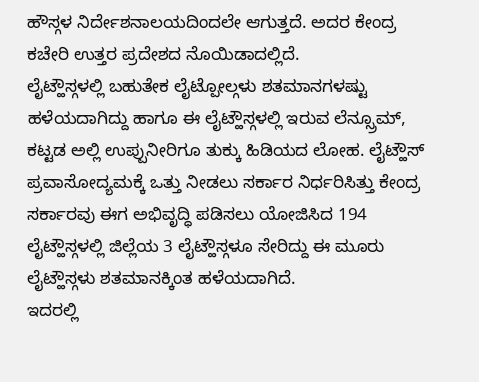ಹೌಸ್ಗಳ ನಿರ್ದೇಶನಾಲಯದಿಂದಲೇ ಆಗುತ್ತದೆ. ಅದರ ಕೇಂದ್ರ ಕಚೇರಿ ಉತ್ತರ ಪ್ರದೇಶದ ನೊಯಿಡಾದಲ್ಲಿದೆ.
ಲೈಟ್ಹೌಸ್ಗಳಲ್ಲಿ ಬಹುತೇಕ ಲೈಟ್ಪೋಲ್ಗಳು ಶತಮಾನಗಳಷ್ಟು ಹಳೆಯದಾಗಿದ್ದು ಹಾಗೂ ಈ ಲೈಟ್ಹೌಸ್ಗಳಲ್ಲಿ ಇರುವ ಲೆನ್ಸ್ರೂಮ್, ಕಟ್ಟಡ ಅಲ್ಲಿ ಉಪ್ಪುನೀರಿಗೂ ತುಕ್ಕು ಹಿಡಿಯದ ಲೋಹ. ಲೈಟ್ಹೌಸ್ ಪ್ರವಾಸೋದ್ಯಮಕ್ಕೆ ಒತ್ತು ನೀಡಲು ಸರ್ಕಾರ ನಿರ್ಧರಿಸಿತ್ತು ಕೇಂದ್ರ ಸರ್ಕಾರವು ಈಗ ಅಭಿವೃದ್ಧಿ ಪಡಿಸಲು ಯೋಜಿಸಿದ 194 ಲೈಟ್ಹೌಸ್ಗಳಲ್ಲಿ ಜಿಲ್ಲೆಯ 3 ಲೈಟ್ಹೌಸ್ಗಳೂ ಸೇರಿದ್ದು ಈ ಮೂರು ಲೈಟ್ಹೌಸ್ಗಳು ಶತಮಾನಕ್ಕಿಂತ ಹಳೆಯದಾಗಿದೆ.
ಇದರಲ್ಲಿ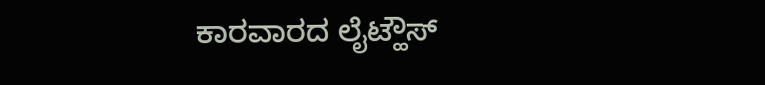ಕಾರವಾರದ ಲೈಟ್ಹೌಸ್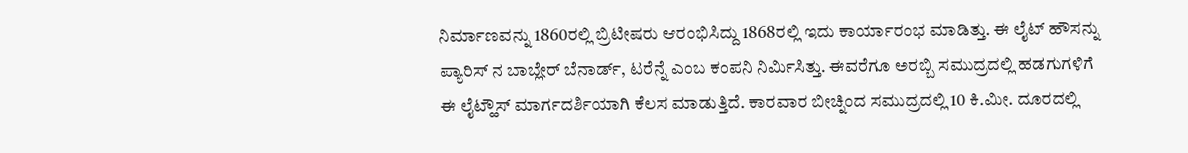ನಿರ್ಮಾಣವನ್ನು 1860ರಲ್ಲಿ ಬ್ರಿಟೀಷರು ಆರಂಭಿಸಿದ್ದು 1868ರಲ್ಲಿ ಇದು ಕಾರ್ಯಾರಂಭ ಮಾಡಿತ್ತು. ಈ ಲೈಟ್ ಹೌಸನ್ನು ಪ್ಯಾರಿಸ್ ನ ಬಾಬ್ಲೇರ್ ಬೆನಾರ್ಡ್, ಟರೆನ್ನೆ ಎಂಬ ಕಂಪನಿ ನಿರ್ಮಿಸಿತ್ತು. ಈವರೆಗೂ ಅರಬ್ಬಿ ಸಮುದ್ರದಲ್ಲಿ ಹಡಗುಗಳಿಗೆ ಈ ಲೈಟ್ಹೌಸ್ ಮಾರ್ಗದರ್ಶಿಯಾಗಿ ಕೆಲಸ ಮಾಡುತ್ತಿದೆ. ಕಾರವಾರ ಬೀಚ್ನಿಂದ ಸಮುದ್ರದಲ್ಲಿ 10 ಕಿ.ಮೀ. ದೂರದಲ್ಲಿ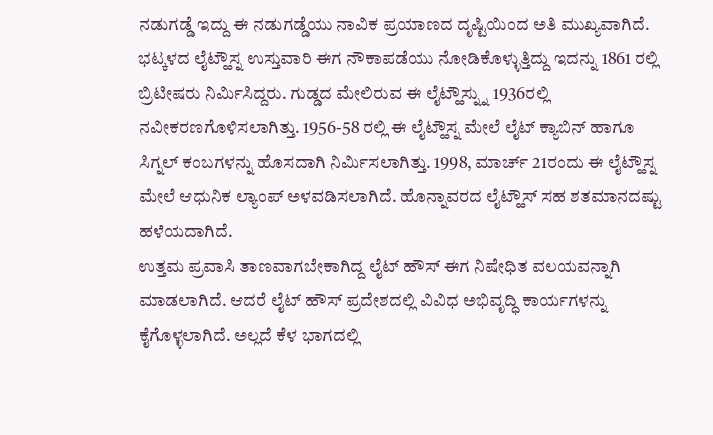ನಡುಗಡ್ಡೆ ಇದ್ದು ಈ ನಡುಗಡ್ಡೆಯು ನಾವಿಕ ಪ್ರಯಾಣದ ದೃಷ್ಟಿಯಿಂದ ಅತಿ ಮುಖ್ಯವಾಗಿದೆ.
ಭಟ್ಕಳದ ಲೈಟ್ಹೌಸ್ನ ಉಸ್ತುವಾರಿ ಈಗ ನೌಕಾಪಡೆಯು ನೋಡಿಕೊಳ್ಳುತ್ತಿದ್ದು ಇದನ್ನು 1861 ರಲ್ಲಿ ಬ್ರಿಟೀಷರು ನಿರ್ಮಿಸಿದ್ದರು. ಗುಡ್ಡದ ಮೇಲಿರುವ ಈ ಲೈಟ್ಹೌಸ್ನ್ನು 1936ರಲ್ಲಿ ನವೀಕರಣಗೊಳಿಸಲಾಗಿತ್ತು. 1956-58 ರಲ್ಲಿ ಈ ಲೈಟ್ಹೌಸ್ನ ಮೇಲೆ ಲೈಟ್ ಕ್ಯಾಬಿನ್ ಹಾಗೂ ಸಿಗ್ನಲ್ ಕಂಬಗಳನ್ನು ಹೊಸದಾಗಿ ನಿರ್ಮಿಸಲಾಗಿತ್ತು. 1998, ಮಾರ್ಚ್ 21ರಂದು ಈ ಲೈಟ್ಹೌಸ್ನ ಮೇಲೆ ಆಧುನಿಕ ಲ್ಯಾಂಪ್ ಅಳವಡಿಸಲಾಗಿದೆ. ಹೊನ್ನಾವರದ ಲೈಟ್ಹೌಸ್ ಸಹ ಶತಮಾನದಷ್ಟು ಹಳೆಯದಾಗಿದೆ.
ಉತ್ತಮ ಪ್ರವಾಸಿ ತಾಣವಾಗಬೇಕಾಗಿದ್ದ ಲೈಟ್ ಹೌಸ್ ಈಗ ನಿಷೇಧಿತ ವಲಯವನ್ನಾಗಿ ಮಾಡಲಾಗಿದೆ. ಆದರೆ ಲೈಟ್ ಹೌಸ್ ಪ್ರದೇಶದಲ್ಲಿ ವಿವಿಧ ಅಭಿವೃದ್ಧಿ ಕಾರ್ಯಗಳನ್ನು ಕೈಗೊಳ್ಳಲಾಗಿದೆ. ಅಲ್ಲದೆ ಕೆಳ ಭಾಗದಲ್ಲಿ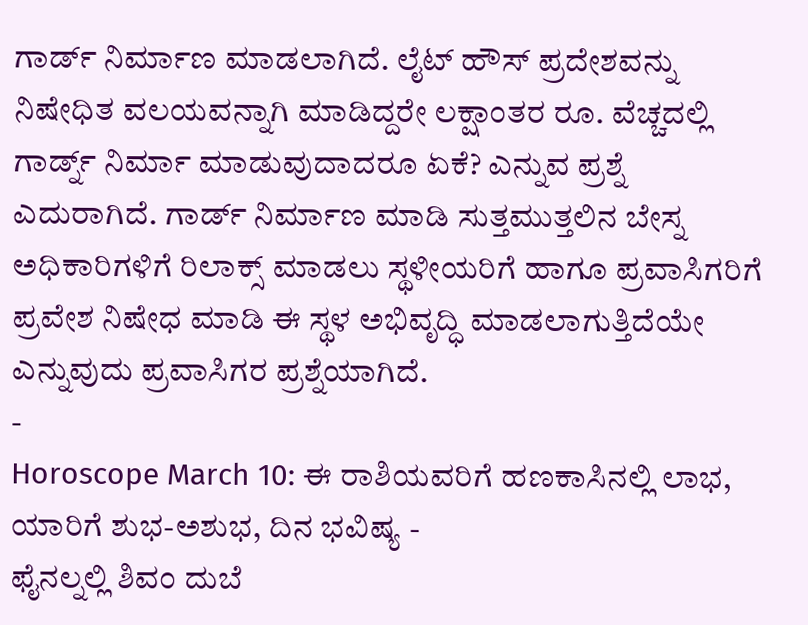ಗಾರ್ಡ್ ನಿರ್ಮಾಣ ಮಾಡಲಾಗಿದೆ. ಲೈಟ್ ಹೌಸ್ ಪ್ರದೇಶವನ್ನು ನಿಷೇಧಿತ ವಲಯವನ್ನಾಗಿ ಮಾಡಿದ್ದರೇ ಲಕ್ಷಾಂತರ ರೂ. ವೆಚ್ಚದಲ್ಲಿ ಗಾರ್ಡ್ನ್ ನಿರ್ಮಾ ಮಾಡುವುದಾದರೂ ಏಕೆ? ಎನ್ನುವ ಪ್ರಶ್ನೆ ಎದುರಾಗಿದೆ. ಗಾರ್ಡ್ ನಿರ್ಮಾಣ ಮಾಡಿ ಸುತ್ತಮುತ್ತಲಿನ ಬೇಸ್ನ ಅಧಿಕಾರಿಗಳಿಗೆ ರಿಲಾಕ್ಸ್ ಮಾಡಲು ಸ್ಥಳೀಯರಿಗೆ ಹಾಗೂ ಪ್ರವಾಸಿಗರಿಗೆ ಪ್ರವೇಶ ನಿಷೇಧ ಮಾಡಿ ಈ ಸ್ಥಳ ಅಭಿವೃದ್ಧಿ ಮಾಡಲಾಗುತ್ತಿದೆಯೇ ಎನ್ನುವುದು ಪ್ರವಾಸಿಗರ ಪ್ರಶ್ನೆಯಾಗಿದೆ.
-
Horoscope March 10: ಈ ರಾಶಿಯವರಿಗೆ ಹಣಕಾಸಿನಲ್ಲಿ ಲಾಭ, ಯಾರಿಗೆ ಶುಭ-ಅಶುಭ, ದಿನ ಭವಿಷ್ಯ -
ಫೈನಲ್ನಲ್ಲಿ ಶಿವಂ ದುಬೆ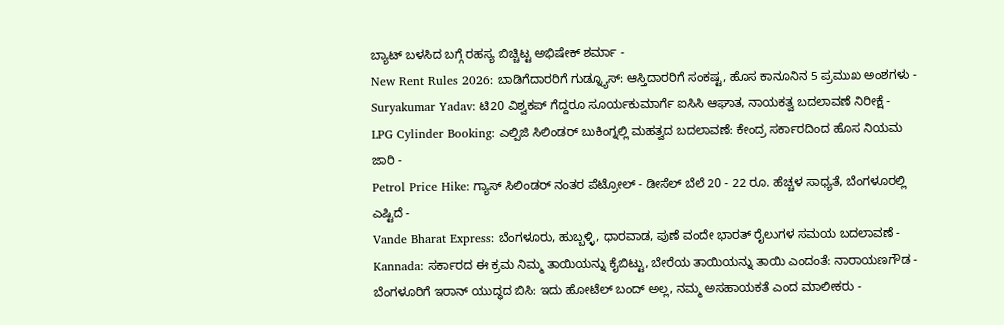ಬ್ಯಾಟ್ ಬಳಸಿದ ಬಗ್ಗೆ ರಹಸ್ಯ ಬಿಚ್ಚಿಟ್ಟ ಅಭಿಷೇಕ್ ಶರ್ಮಾ -
New Rent Rules 2026: ಬಾಡಿಗೆದಾರರಿಗೆ ಗುಡ್ನ್ಯೂಸ್: ಆಸ್ತಿದಾರರಿಗೆ ಸಂಕಷ್ಟ, ಹೊಸ ಕಾನೂನಿನ 5 ಪ್ರಮುಖ ಅಂಶಗಳು -
Suryakumar Yadav: ಟಿ20 ವಿಶ್ವಕಪ್ ಗೆದ್ದರೂ ಸೂರ್ಯಕುಮಾರ್ಗೆ ಐಸಿಸಿ ಆಘಾತ, ನಾಯಕತ್ವ ಬದಲಾವಣೆ ನಿರೀಕ್ಷೆ -
LPG Cylinder Booking: ಎಲ್ಪಿಜಿ ಸಿಲಿಂಡರ್ ಬುಕಿಂಗ್ನಲ್ಲಿ ಮಹತ್ವದ ಬದಲಾವಣೆ: ಕೇಂದ್ರ ಸರ್ಕಾರದಿಂದ ಹೊಸ ನಿಯಮ ಜಾರಿ -
Petrol Price Hike: ಗ್ಯಾಸ್ ಸಿಲಿಂಡರ್ ನಂತರ ಪೆಟ್ರೋಲ್ - ಡೀಸೆಲ್ ಬೆಲೆ 20 - 22 ರೂ. ಹೆಚ್ಚಳ ಸಾಧ್ಯತೆ, ಬೆಂಗಳೂರಲ್ಲಿ ಎಷ್ಟಿದೆ -
Vande Bharat Express: ಬೆಂಗಳೂರು, ಹುಬ್ಬಳ್ಳಿ, ಧಾರವಾಡ, ಪುಣೆ ವಂದೇ ಭಾರತ್ ರೈಲುಗಳ ಸಮಯ ಬದಲಾವಣೆ -
Kannada: ಸರ್ಕಾರದ ಈ ಕ್ರಮ ನಿಮ್ಮ ತಾಯಿಯನ್ನು ಕೈಬಿಟ್ಟು, ಬೇರೆಯ ತಾಯಿಯನ್ನು ತಾಯಿ ಎಂದಂತೆ: ನಾರಾಯಣಗೌಡ -
ಬೆಂಗಳೂರಿಗೆ ಇರಾನ್ ಯುದ್ಧದ ಬಿಸಿ: ಇದು ಹೋಟೆಲ್ ಬಂದ್ ಅಲ್ಲ, ನಮ್ಮ ಅಸಹಾಯಕತೆ ಎಂದ ಮಾಲೀಕರು -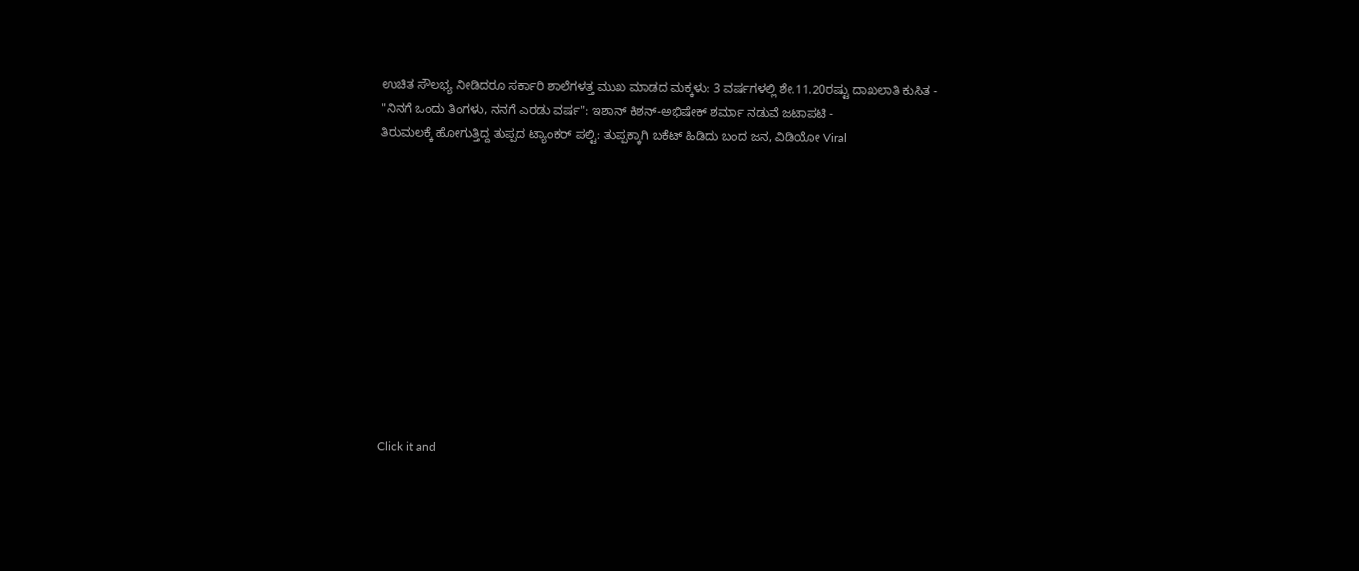ಉಚಿತ ಸೌಲಭ್ಯ ನೀಡಿದರೂ ಸರ್ಕಾರಿ ಶಾಲೆಗಳತ್ತ ಮುಖ ಮಾಡದ ಮಕ್ಕಳು: 3 ವರ್ಷಗಳಲ್ಲಿ ಶೇ.11.20ರಷ್ಟು ದಾಖಲಾತಿ ಕುಸಿತ -
"ನಿನಗೆ ಒಂದು ತಿಂಗಳು, ನನಗೆ ಎರಡು ವರ್ಷ": ಇಶಾನ್ ಕಿಶನ್-ಅಭಿಷೇಕ್ ಶರ್ಮಾ ನಡುವೆ ಜಟಾಪಟಿ -
ತಿರುಮಲಕ್ಕೆ ಹೋಗುತ್ತಿದ್ದ ತುಪ್ಪದ ಟ್ಯಾಂಕರ್ ಪಲ್ಟಿ: ತುಪ್ಪಕ್ಕಾಗಿ ಬಕೆಟ್ ಹಿಡಿದು ಬಂದ ಜನ, ವಿಡಿಯೋ Viral












Click it and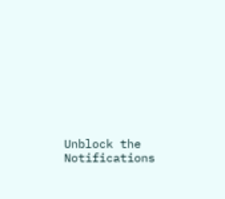Unblock the Notifications